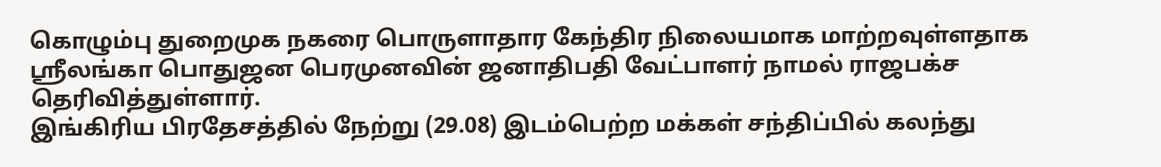கொழும்பு துறைமுக நகரை பொருளாதார கேந்திர நிலையமாக மாற்றவுள்ளதாக ஸ்ரீலங்கா பொதுஜன பெரமுனவின் ஜனாதிபதி வேட்பாளர் நாமல் ராஜபக்ச தெரிவித்துள்ளார்.
இங்கிரிய பிரதேசத்தில் நேற்று (29.08) இடம்பெற்ற மக்கள் சந்திப்பில் கலந்து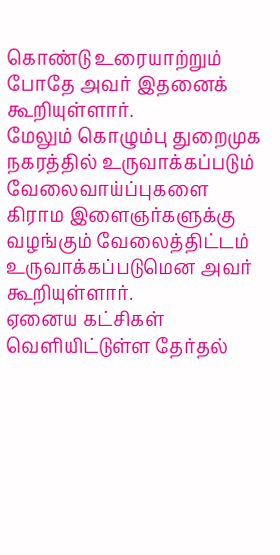கொண்டு உரையாற்றும் போதே அவர் இதனைக் கூறியுள்ளார்.
மேலும் கொழும்பு துறைமுக நகரத்தில் உருவாக்கப்படும் வேலைவாய்ப்புகளை கிராம இளைஞர்களுக்கு வழங்கும் வேலைத்திட்டம் உருவாக்கப்படுமென அவர் கூறியுள்ளார்.
ஏனைய கட்சிகள் வெளியிட்டுள்ள தேர்தல்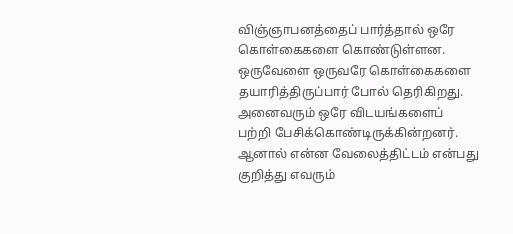விஞ்ஞாபனத்தைப் பார்த்தால் ஒரே கொள்கைகளை கொண்டுள்ளன. ஒருவேளை ஒருவரே கொள்கைகளை தயாரித்திருப்பார் போல் தெரிகிறது.
அனைவரும் ஒரே விடயங்களைப் பற்றி பேசிக்கொண்டிருக்கின்றனர். ஆனால் என்ன வேலைத்திட்டம் என்பது குறித்து எவரும்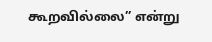கூறவில்லை” என்று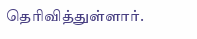தெரிவித்துள்ளார்.